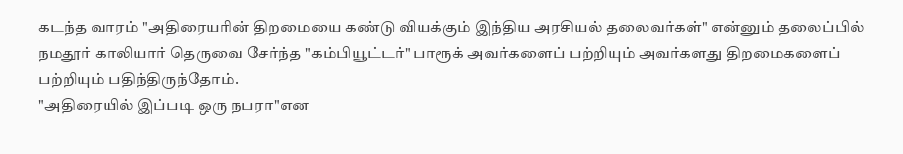கடந்த வாரம் "அதிரையரின் திறமையை கண்டு வியக்கும் இந்திய அரசியல் தலைவர்கள்" என்னும் தலைப்பில் நமதூர் காலியார் தெருவை சேர்ந்த "கம்பியூட்டர்" பாரூக் அவர்களைப் பற்றியும் அவர்களது திறமைகளைப் பற்றியும் பதிந்திருந்தோம்.
"அதிரையில் இப்படி ஒரு நபரா"என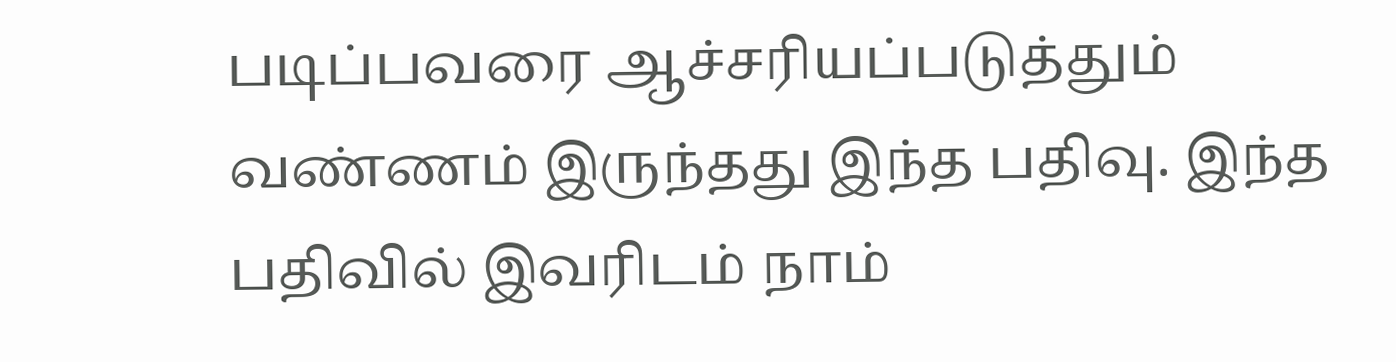படிப்பவரை ஆச்சரியப்படுத்தும் வண்ணம் இருந்தது இந்த பதிவு. இந்த பதிவில் இவரிடம் நாம்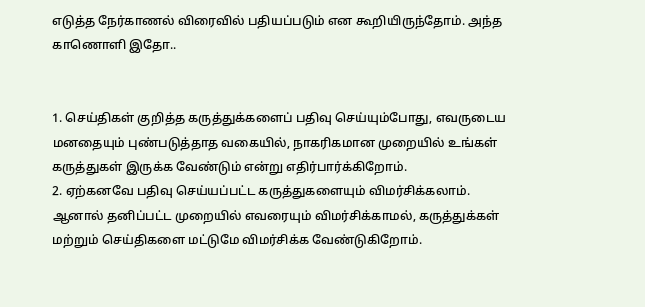எடுத்த நேர்காணல் விரைவில் பதியப்படும் என கூறியிருந்தோம். அந்த காணொளி இதோ..


1. செய்திகள் குறித்த கருத்துக்களைப் பதிவு செய்யும்போது, எவருடைய மனதையும் புண்படுத்தாத வகையில், நாகரிகமான முறையில் உங்கள் கருத்துகள் இருக்க வேண்டும் என்று எதிர்பார்க்கிறோம்.
2. ஏற்கனவே பதிவு செய்யப்பட்ட கருத்துகளையும் விமர்சிக்கலாம். ஆனால் தனிப்பட்ட முறையில் எவரையும் விமர்சிக்காமல், கருத்துக்கள் மற்றும் செய்திகளை மட்டுமே விமர்சிக்க வேண்டுகிறோம்.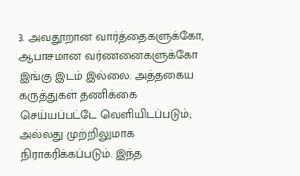3. அவதூறான வார்த்தைகளுக்கோ, ஆபாசமான வர்ணனைகளுக்கோ இங்கு இடம் இல்லை. அத்தகைய கருத்துகள் தணிக்கை செய்யப்பட்டே வெளியிடப்படும்; அல்லது முற்றிலுமாக நிராகரிக்கப்படும். இந்த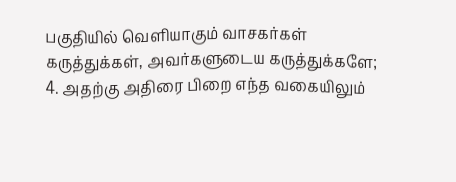பகுதியில் வெளியாகும் வாசகர்கள் கருத்துக்கள், அவர்களுடைய கருத்துக்களே;
4. அதற்கு அதிரை பிறை எந்த வகையிலும்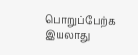பொறுப்பேற்க இயலாது